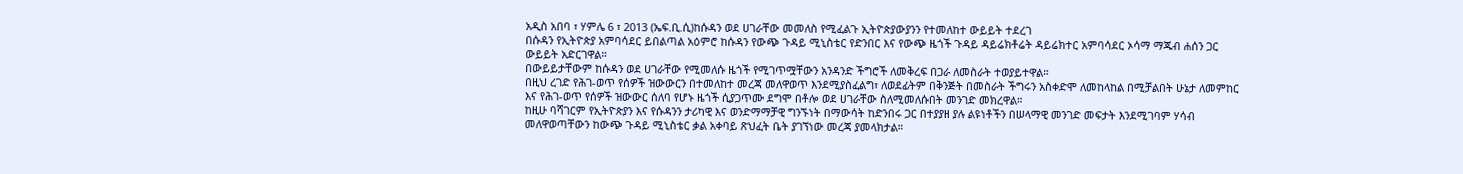አዲስ አበባ ፣ ሃምሌ 6 ፣ 2013 (ኤፍ.ቢ.ሲ)ከሱዳን ወደ ሀገራቸው መመለስ የሚፈልጉ ኢትዮጵያውያንን የተመለከተ ውይይት ተደረገ
በሱዳን የኢትዮጵያ አምባሳደር ይበልጣል አዕምሮ ከሱዳን የውጭ ጉዳይ ሚኒስቴር የድንበር እና የውጭ ዜጎች ጉዳይ ዳይሬክቶሬት ዳይሬክተር አምባሳደር ኦሳማ ማጁብ ሐሰን ጋር ውይይት አድርገዋል።
በውይይታቸውም ከሱዳን ወደ ሀገራቸው የሚመለሱ ዜጎች የሚገጥሟቸውን አንዳንድ ችግሮች ለመቅረፍ በጋራ ለመስራት ተወያይተዋል።
በዚህ ረገድ የሕገ-ወጥ የሰዎች ዝውውርን በተመለከተ መረጃ መለዋወጥ እንደሚያስፈልግ፣ ለወደፊትም በቅንጅት በመስራት ችግሩን አስቀድሞ ለመከላከል በሚቻልበት ሁኔታ ለመምከር እና የሕገ-ወጥ የሰዎች ዝውውር ሰለባ የሆኑ ዜጎች ሲያጋጥሙ ደግሞ በቶሎ ወደ ሀገራቸው ስለሚመለሱበት መንገድ መክረዋል።
ከዚሁ ባሻገርም የኢትዮጵያን እና የሱዳንን ታሪካዊ እና ወንድማማቻዊ ግንኙነት በማውሳት ከድንበሩ ጋር በተያያዘ ያሉ ልዩነቶችን በሠላማዊ መንገድ መፍታት እንደሚገባም ሃሳብ መለዋወጣቸውን ከውጭ ጉዳይ ሚኒስቴር ቃል አቀባይ ጽህፈት ቤት ያገኘነው መረጃ ያመላክታል።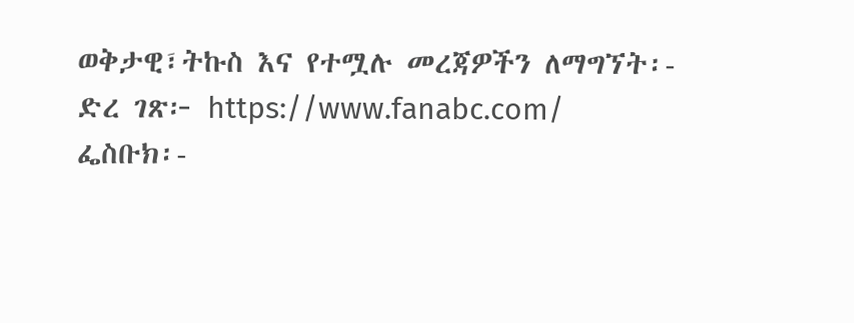ወቅታዊ፣ትኩስ እና የተሟሉ መረጃዎችን ለማግኘት፡-
ድረ ገጽ፦ https://www.fanabc.com/
ፌስቡክ፡-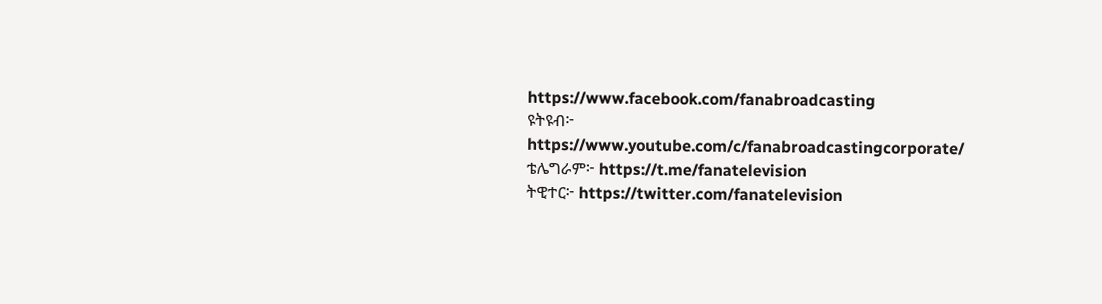https://www.facebook.com/fanabroadcasting
ዩትዩብ፦ https://www.youtube.com/c/fanabroadcastingcorporate/
ቴሌግራም፦ https://t.me/fanatelevision
ትዊተር፦ https://twitter.com/fanatelevision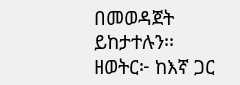በመወዳጀት ይከታተሉን፡፡
ዘወትር፦ ከእኛ ጋር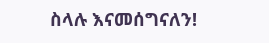ስላሉ እናመሰግናለን!